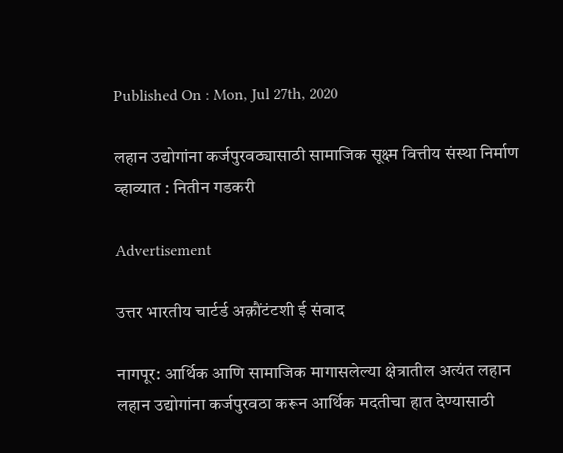Published On : Mon, Jul 27th, 2020

लहान उद्योगांना कर्जपुरवठ्यासाठी सामाजिक सूक्ष्म वित्तीय संस्था निर्माण व्हाव्यात : नितीन गडकरी

Advertisement

उत्तर भारतीय चार्टर्ड अक़ौंटंटशी ई संवाद

नागपूर: आर्थिक आणि सामाजिक मागासलेल्या क्षेत्रातील अत्यंत लहान लहान उद्योगांना कर्जपुरवठा करून आर्थिक मदतीचा हात देण्यासाठी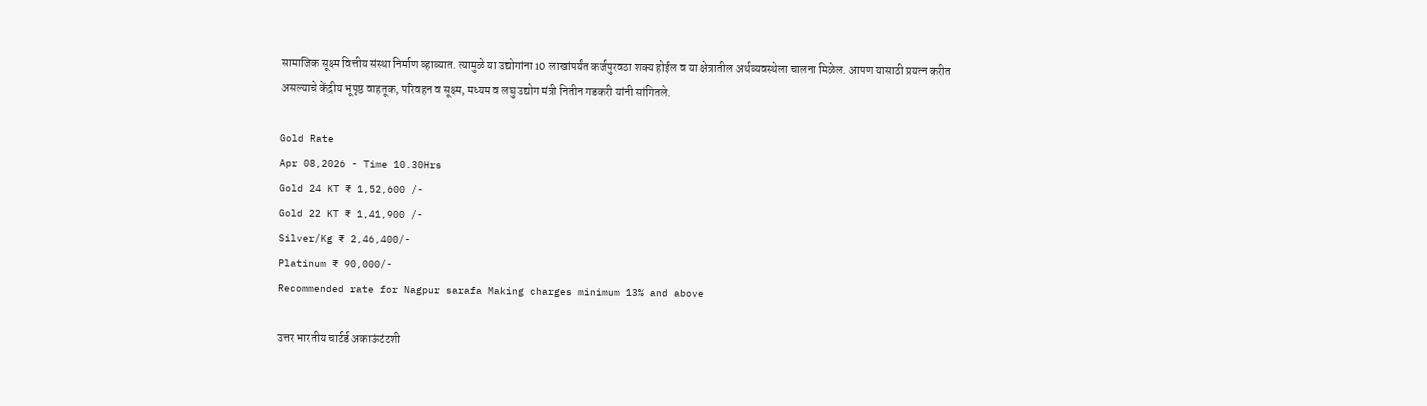सामाजिक सूक्ष्म वित्तीय संस्था निर्माण व्हाव्यात. त्यामुळे या उद्योगांना 10 लाखांपर्यंत कर्जपुरवठा शक्य होईल व या क्षेत्रातील अर्थव्यवस्थेला चालना मिळेल. आपण यासाठी प्रयत्न करीत असल्याचे केंद्रीय भूपृष्ठ वाहतूक, परिवहन व सूक्ष्म, मध्यम व लघु उद्योग मंत्री नितीन गडकरी यांनी सांगितले.

Gold Rate
Apr 08,2026 - Time 10.30Hrs
Gold 24 KT ₹ 1,52,600 /-
Gold 22 KT ₹ 1,41,900 /-
Silver/Kg ₹ 2,46,400/-
Platinum ₹ 90,000/-
Recommended rate for Nagpur sarafa Making charges minimum 13% and above

उत्तर भारतीय चार्टर्ड अकाऊंटंटशी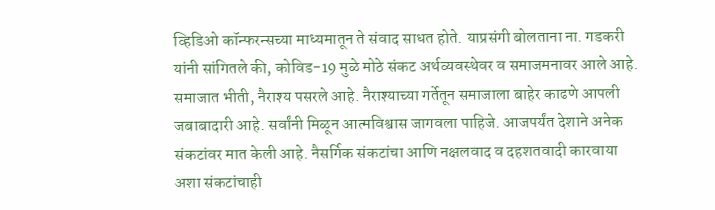व्हिडिओ कॉन्फरन्सच्या माध्यमातून ते संवाद साधत होते. याप्रसंगी बोलताना ना. गडकरी यांनी सांगितले की, कोविड-19 मुळे मोठे संकट अर्थव्यवस्थेवर व समाजमनावर आले आहे. समाजात भीती, नैराश्य पसरले आहे. नैराश्याच्या गर्तेतून समाजाला बाहेर काढणे आपली जबाबादारी आहे. सर्वांनी मिळून आत्मविश्वास जागवला पाहिजे. आजपर्यंत देशाने अनेक संकटांवर मात केली आहे. नैसर्गिक संकटांचा आणि नक्षलवाद व दहशतवादी कारवाया अशा संकटांचाही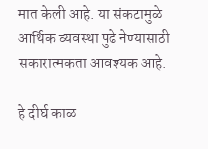मात केली आहे. या संकटामुळे आर्थिक व्यवस्था पुढे नेण्यासाठी सकारात्मकता आवश्यक आहे.

हे दीर्घ काळ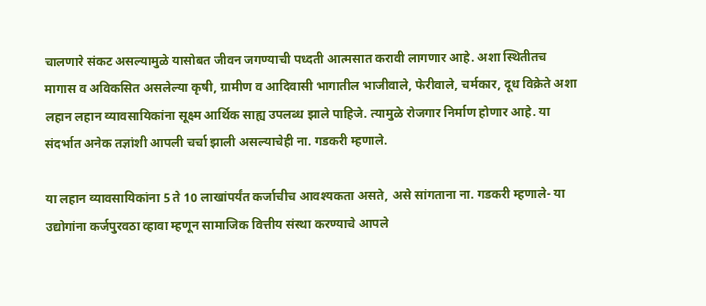चालणारे संकट असल्यामुळे यासोबत जीवन जगण्याची पध्दती आत्मसात करावी लागणार आहे. अशा स्थितीतच मागास व अविकसित असलेल्या कृषी, ग्रामीण व आदिवासी भागातील भाजीवाले, फेरीवाले, चर्मकार, दूध विक्रेते अशा लहान लहान व्यावसायिकांना सूक्ष्म आर्थिक साह्य उपलब्ध झाले पाहिजे. त्यामुळे रोजगार निर्माण होणार आहे. या संदर्भात अनेक तज्ञांशी आपली चर्चा झाली असल्याचेही ना. गडकरी म्हणाले.

या लहान व्यावसायिकांना 5 ते 10 लाखांपर्यंत कर्जाचीच आवश्यकता असते, असे सांगताना ना. गडकरी म्हणाले- या उद्योगांना कर्जपुरवठा व्हावा म्हणून सामाजिक वित्तीय संस्था करण्याचे आपले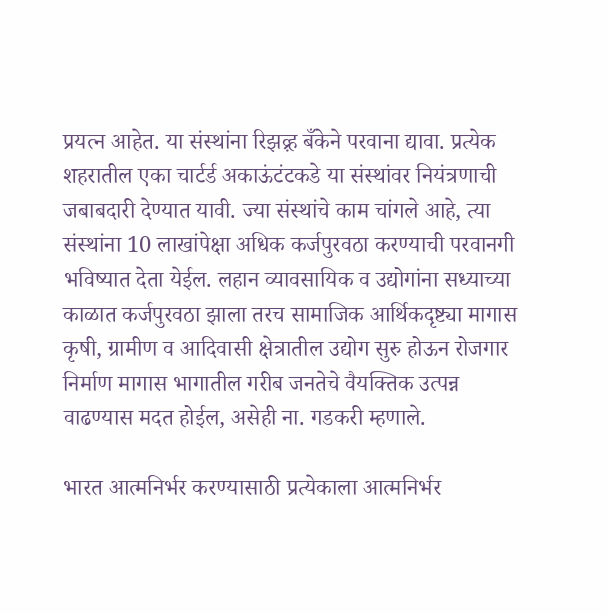प्रयत्न आहेत. या संस्थांना रिझव़्र्ह बँकेने परवाना द्यावा. प्रत्येक शहरातील एका चार्टर्ड अकाऊंटंटकडे या संस्थांवर नियंत्रणाची जबाबदारी देण्यात यावी. ज्या संस्थांचे काम चांगले आहे, त्या संस्थांना 10 लाखांपेक्षा अधिक कर्जपुरवठा करण्याची परवानगी भविष्यात देता येईल. लहान व्यावसायिक व उद्योगांना सध्याच्या काळात कर्जपुरवठा झाला तरच सामाजिक आर्थिकदृष्ट्या मागास कृषी, ग्रामीण व आदिवासी क्षेत्रातील उद्योग सुरु होऊन रोजगार निर्माण मागास भागातील गरीब जनतेचे वैयक्तिक उत्पन्न वाढण्यास मदत होईल, असेही ना. गडकरी म्हणाले.

भारत आत्मनिर्भर करण्यासाठी प्रत्येकाला आत्मनिर्भर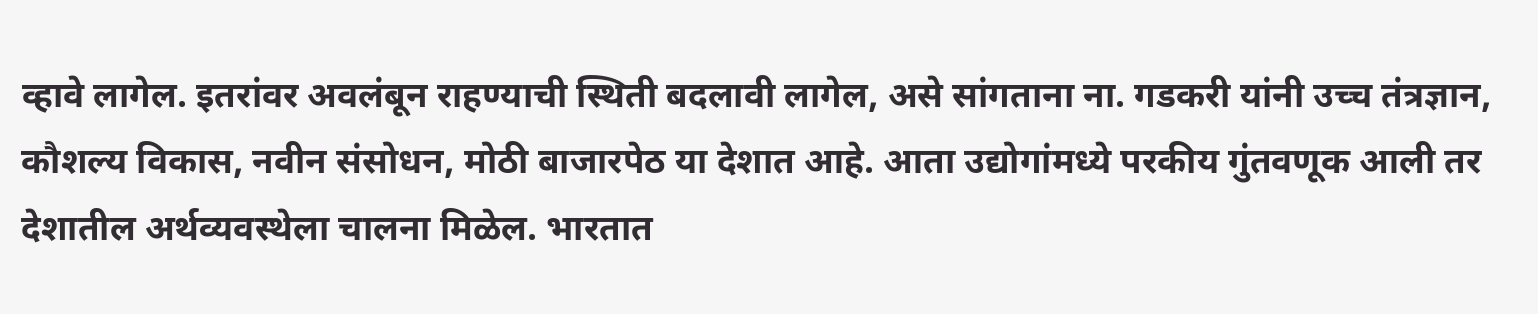व्हावे लागेल. इतरांवर अवलंबून राहण्याची स्थिती बदलावी लागेल, असे सांगताना ना. गडकरी यांनी उच्च तंत्रज्ञान, कौशल्य विकास, नवीन संसोधन, मोठी बाजारपेठ या देशात आहे. आता उद्योगांमध्ये परकीय गुंतवणूक आली तर देशातील अर्थव्यवस्थेला चालना मिळेल. भारतात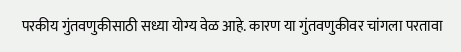परकीय गुंतवणुकीसाठी सध्या योग्य वेळ आहे. कारण या गुंतवणुकीवर चांगला परतावा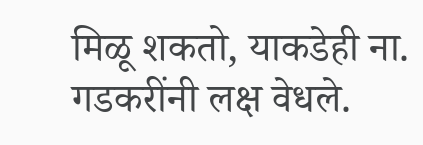मिळू शकतो, याकडेही ना. गडकरींनी लक्ष वेधले.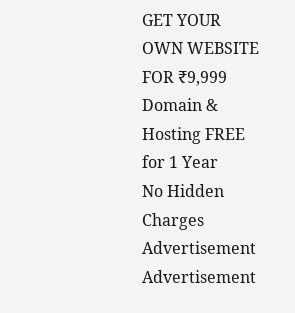GET YOUR OWN WEBSITE
FOR ₹9,999
Domain & Hosting FREE for 1 Year
No Hidden Charges
Advertisement
Advertisement